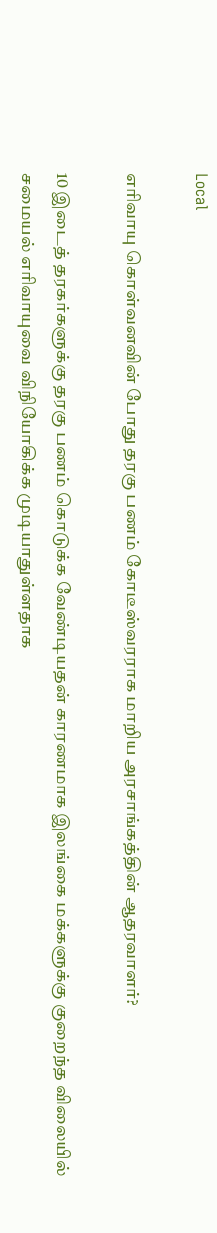Local

எரிவாயு கொள்வனவின் போது தரகு பணம் கோடீஸ்வரராக மாறிய அரசாங்கத்தின் ஆதரவாளர்?

10 இடைத் தரகர்களுக்கு தரகு பணம் கொடுக்க வேண்டியதன் காரணமாக இலங்கை மக்களுக்கு குறைந்த விலையில் சமையல் எரிவாயுவை விநியோகிக்க முடியாதுள்ளதாக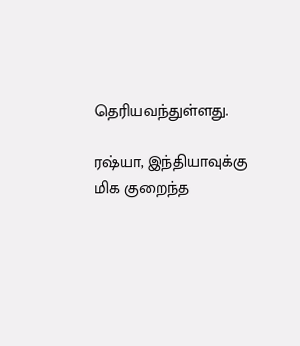தெரியவந்துள்ளது.

ரஷ்யா, இந்தியாவுக்கு மிக குறைந்த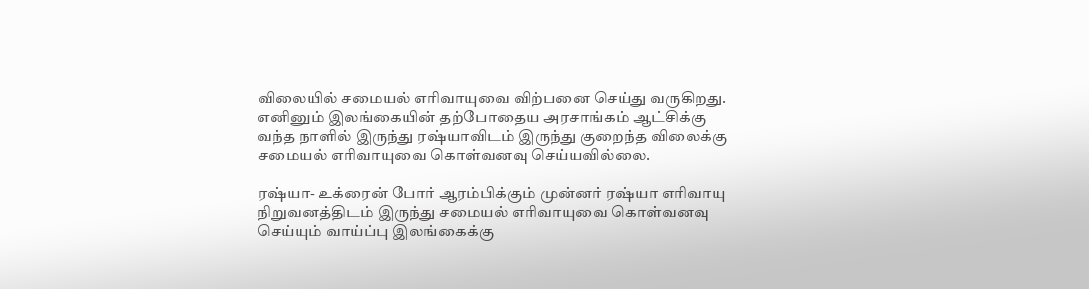விலையில் சமையல் எரிவாயுவை விற்பனை செய்து வருகிறது. எனினும் இலங்கையின் தற்போதைய அரசாங்கம் ஆட்சிக்கு வந்த நாளில் இருந்து ரஷ்யாவிடம் இருந்து குறைந்த விலைக்கு சமையல் எரிவாயுவை கொள்வனவு செய்யவில்லை.

ரஷ்யா- உக்ரைன் போர் ஆரம்பிக்கும் முன்னர் ரஷ்யா எரிவாயு நிறுவனத்திடம் இருந்து சமையல் எரிவாயுவை கொள்வனவு செய்யும் வாய்ப்பு இலங்கைக்கு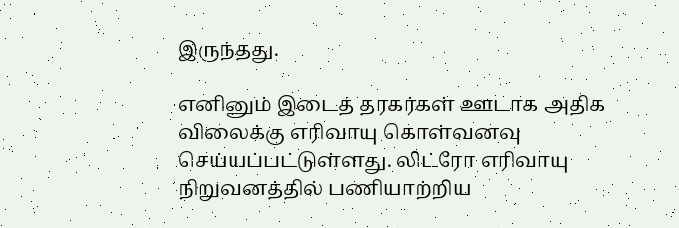இருந்தது.

எனினும் இடைத் தரகர்கள் ஊடாக அதிக விலைக்கு எரிவாயு கொள்வனவு செய்யப்பட்டுள்ளது. லிட்ரோ எரிவாயு நிறுவனத்தில் பணியாற்றிய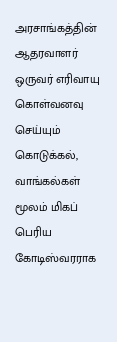அரசாங்கத்தின் ஆதரவாளர் ஒருவர் எரிவாயு கொள்வனவு செய்யும் கொடுக்கல், வாங்கல்கள் மூலம் மிகப் பெரிய கோடிஸ்வரராக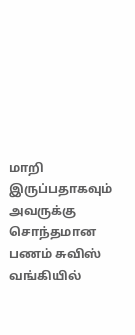மாறி இருப்பதாகவும் அவருக்கு சொந்தமான பணம் சுவிஸ் வங்கியில்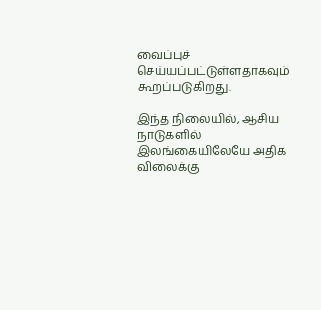வைப்புச் செய்யப்பட்டுள்ளதாகவும் கூறப்படுகிறது.

இந்த நிலையில், ஆசிய நாடுகளில் இலங்கையிலேயே அதிக விலைக்கு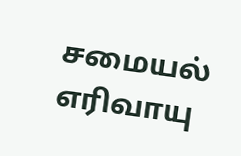சமையல் எரிவாயு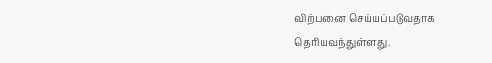விற்பனை செய்யப்படுவதாக தெரியவந்துள்ளது.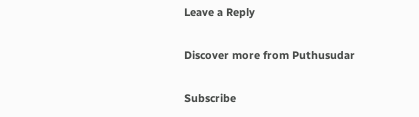Leave a Reply

Discover more from Puthusudar

Subscribe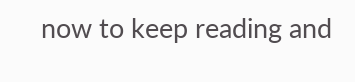now to keep reading and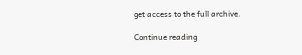get access to the full archive.

Continue reading